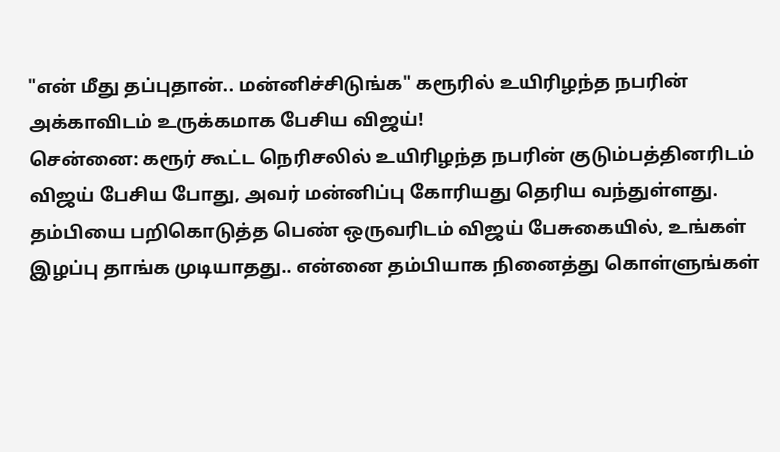"என் மீது தப்புதான்.. மன்னிச்சிடுங்க" கரூரில் உயிரிழந்த நபரின் அக்காவிடம் உருக்கமாக பேசிய விஜய்!
சென்னை: கரூர் கூட்ட நெரிசலில் உயிரிழந்த நபரின் குடும்பத்தினரிடம் விஜய் பேசிய போது, அவர் மன்னிப்பு கோரியது தெரிய வந்துள்ளது. தம்பியை பறிகொடுத்த பெண் ஒருவரிடம் விஜய் பேசுகையில், உங்கள் இழப்பு தாங்க முடியாதது.. என்னை தம்பியாக நினைத்து கொள்ளுங்கள்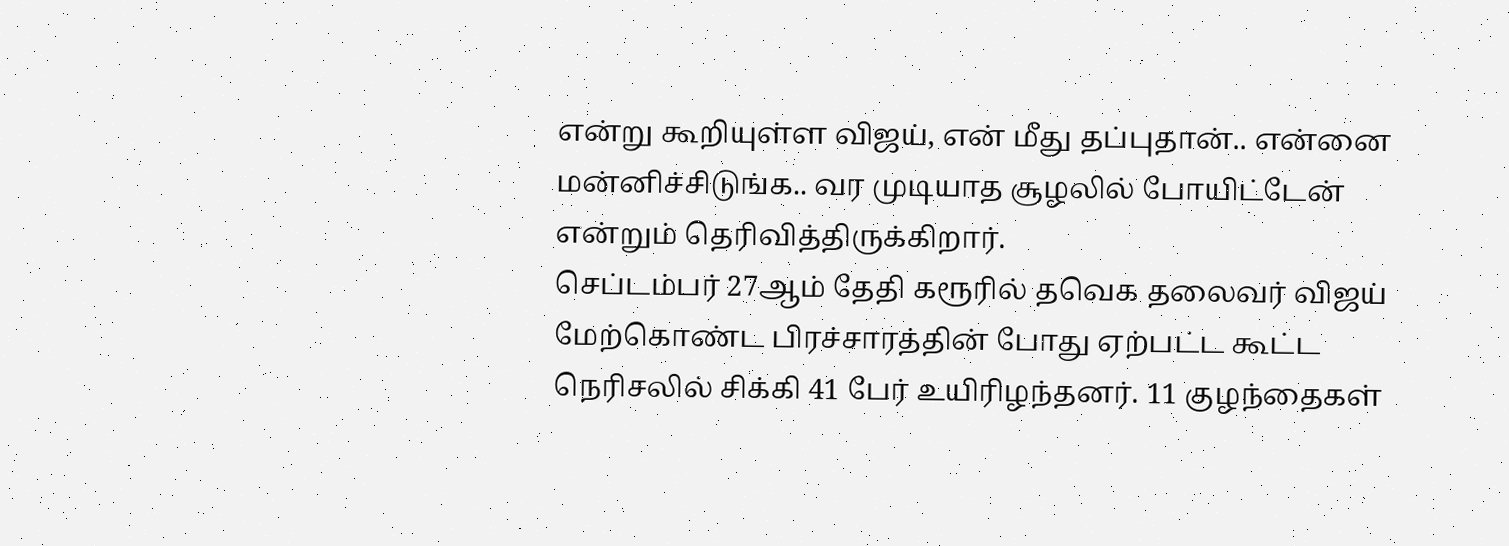என்று கூறியுள்ள விஜய், என் மீது தப்புதான்.. என்னை மன்னிச்சிடுங்க.. வர முடியாத சூழலில் போயிட்டேன் என்றும் தெரிவித்திருக்கிறார்.
செப்டம்பர் 27ஆம் தேதி கரூரில் தவெக தலைவர் விஜய் மேற்கொண்ட பிரச்சாரத்தின் போது ஏற்பட்ட கூட்ட நெரிசலில் சிக்கி 41 பேர் உயிரிழந்தனர். 11 குழந்தைகள்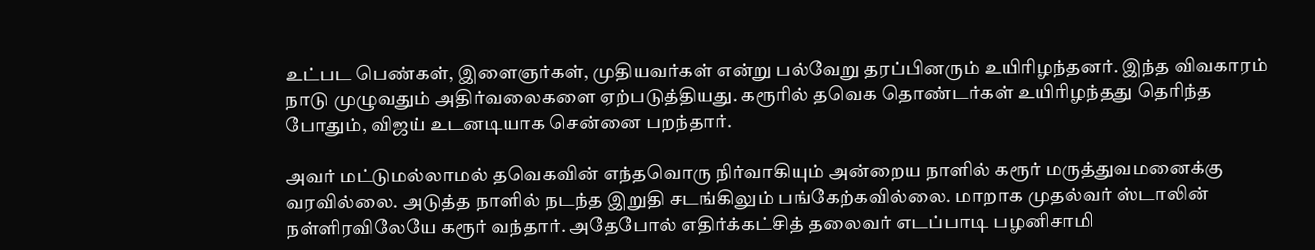உட்பட பெண்கள், இளைஞர்கள், முதியவர்கள் என்று பல்வேறு தரப்பினரும் உயிரிழந்தனர். இந்த விவகாரம் நாடு முழுவதும் அதிர்வலைகளை ஏற்படுத்தியது. கரூரில் தவெக தொண்டர்கள் உயிரிழந்தது தெரிந்த போதும், விஜய் உடனடியாக சென்னை பறந்தார்.

அவர் மட்டுமல்லாமல் தவெகவின் எந்தவொரு நிர்வாகியும் அன்றைய நாளில் கரூர் மருத்துவமனைக்கு வரவில்லை. அடுத்த நாளில் நடந்த இறுதி சடங்கிலும் பங்கேற்கவில்லை. மாறாக முதல்வர் ஸ்டாலின் நள்ளிரவிலேயே கரூர் வந்தார். அதேபோல் எதிர்க்கட்சித் தலைவர் எடப்பாடி பழனிசாமி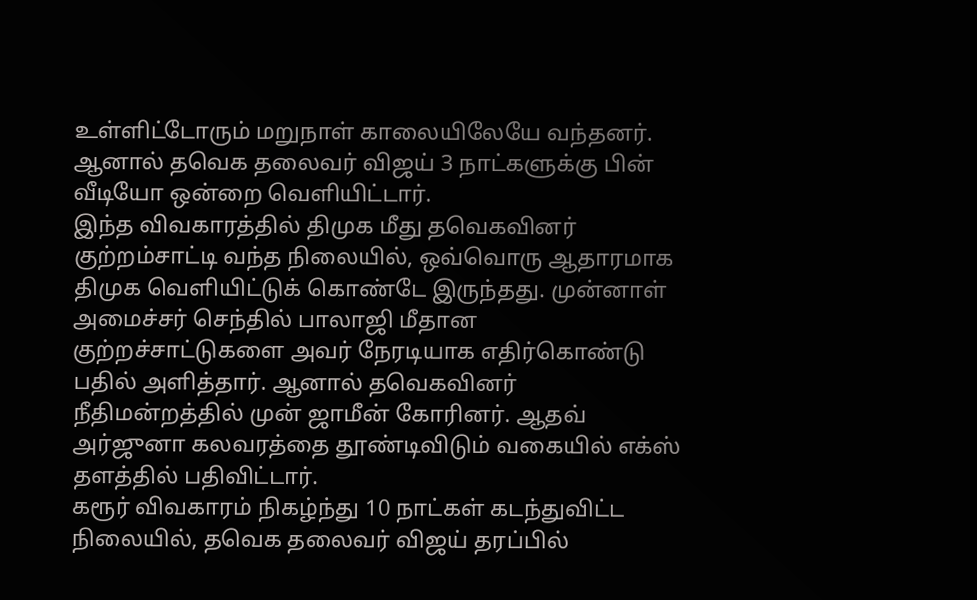உள்ளிட்டோரும் மறுநாள் காலையிலேயே வந்தனர். ஆனால் தவெக தலைவர் விஜய் 3 நாட்களுக்கு பின் வீடியோ ஒன்றை வெளியிட்டார்.
இந்த விவகாரத்தில் திமுக மீது தவெகவினர் குற்றம்சாட்டி வந்த நிலையில், ஒவ்வொரு ஆதாரமாக திமுக வெளியிட்டுக் கொண்டே இருந்தது. முன்னாள் அமைச்சர் செந்தில் பாலாஜி மீதான குற்றச்சாட்டுகளை அவர் நேரடியாக எதிர்கொண்டு பதில் அளித்தார். ஆனால் தவெகவினர் நீதிமன்றத்தில் முன் ஜாமீன் கோரினர். ஆதவ் அர்ஜுனா கலவரத்தை தூண்டிவிடும் வகையில் எக்ஸ் தளத்தில் பதிவிட்டார்.
கரூர் விவகாரம் நிகழ்ந்து 10 நாட்கள் கடந்துவிட்ட நிலையில், தவெக தலைவர் விஜய் தரப்பில்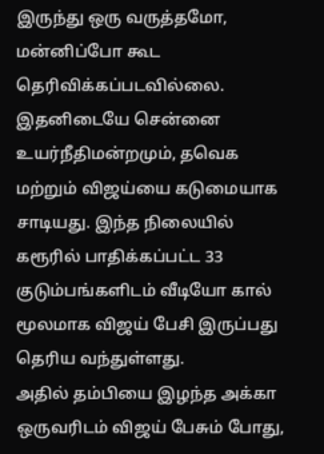இருந்து ஒரு வருத்தமோ, மன்னிப்போ கூட தெரிவிக்கப்படவில்லை. இதனிடையே சென்னை உயர்நீதிமன்றமும், தவெக மற்றும் விஜய்யை கடுமையாக சாடியது. இந்த நிலையில் கரூரில் பாதிக்கப்பட்ட 33 குடும்பங்களிடம் வீடியோ கால் மூலமாக விஜய் பேசி இருப்பது தெரிய வந்துள்ளது.
அதில் தம்பியை இழந்த அக்கா ஒருவரிடம் விஜய் பேசும் போது,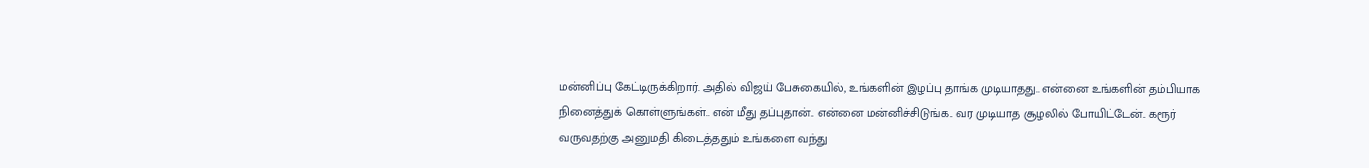மன்னிப்பு கேட்டிருக்கிறார். அதில் விஜய் பேசுகையில், உங்களின் இழப்பு தாங்க முடியாதது.. என்னை உங்களின் தம்பியாக நினைத்துக் கொள்ளுங்கள்.. என் மீது தப்புதான்.. என்னை மன்னிச்சிடுங்க.. வர முடியாத சூழலில் போயிட்டேன்.. கரூர் வருவதற்கு அனுமதி கிடைத்ததும் உங்களை வந்து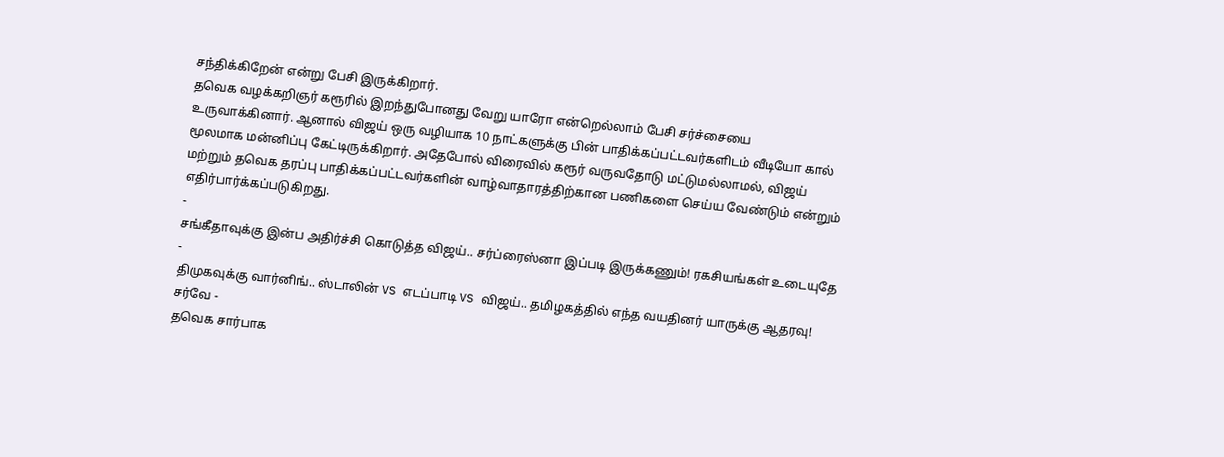சந்திக்கிறேன் என்று பேசி இருக்கிறார்.
தவெக வழக்கறிஞர் கரூரில் இறந்துபோனது வேறு யாரோ என்றெல்லாம் பேசி சர்ச்சையை உருவாக்கினார். ஆனால் விஜய் ஒரு வழியாக 10 நாட்களுக்கு பின் பாதிக்கப்பட்டவர்களிடம் வீடியோ கால் மூலமாக மன்னிப்பு கேட்டிருக்கிறார். அதேபோல் விரைவில் கரூர் வருவதோடு மட்டுமல்லாமல், விஜய் மற்றும் தவெக தரப்பு பாதிக்கப்பட்டவர்களின் வாழ்வாதாரத்திற்கான பணிகளை செய்ய வேண்டும் என்றும் எதிர்பார்க்கப்படுகிறது.
-
சங்கீதாவுக்கு இன்ப அதிர்ச்சி கொடுத்த விஜய்.. சர்ப்ரைஸ்னா இப்படி இருக்கணும்! ரகசியங்கள் உடையுதே -
திமுகவுக்கு வார்னிங்.. ஸ்டாலின் VS எடப்பாடி VS விஜய்.. தமிழகத்தில் எந்த வயதினர் யாருக்கு ஆதரவு! சர்வே -
தவெக சார்பாக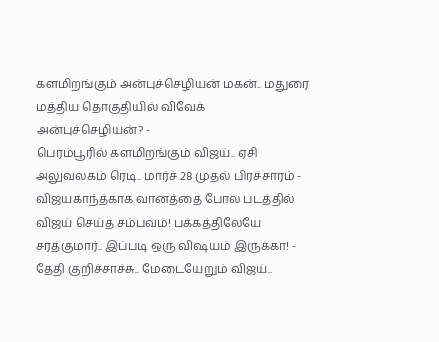களமிறங்கும் அன்புச்செழியன் மகன்.. மதுரை மத்திய தொகுதியில் விவேக் அன்புச்செழியன்? -
பெரம்பூரில் களமிறங்கும் விஜய்.. ஏசி அலுவலகம் ரெடி.. மார்ச் 28 முதல் பிரச்சாரம் -
விஜயகாந்த்காக வானத்தை போல படத்தில் விஜய் செய்த சம்பவம்! பக்கத்திலேயே சரத்குமார்.. இப்படி ஒரு விஷயம் இருக்கா! -
தேதி குறிச்சாச்சு.. மேடையேறும் விஜய்..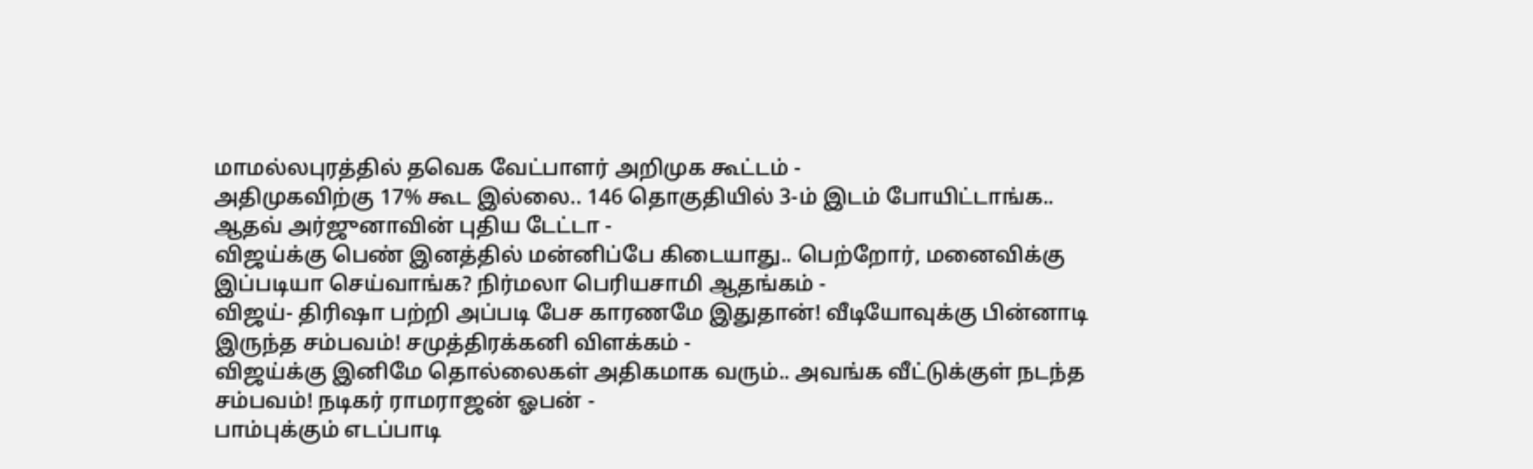மாமல்லபுரத்தில் தவெக வேட்பாளர் அறிமுக கூட்டம் -
அதிமுகவிற்கு 17% கூட இல்லை.. 146 தொகுதியில் 3-ம் இடம் போயிட்டாங்க.. ஆதவ் அர்ஜுனாவின் புதிய டேட்டா -
விஜய்க்கு பெண் இனத்தில் மன்னிப்பே கிடையாது.. பெற்றோர், மனைவிக்கு இப்படியா செய்வாங்க? நிர்மலா பெரியசாமி ஆதங்கம் -
விஜய்- திரிஷா பற்றி அப்படி பேச காரணமே இதுதான்! வீடியோவுக்கு பின்னாடி இருந்த சம்பவம்! சமுத்திரக்கனி விளக்கம் -
விஜய்க்கு இனிமே தொல்லைகள் அதிகமாக வரும்.. அவங்க வீட்டுக்குள் நடந்த சம்பவம்! நடிகர் ராமராஜன் ஓபன் -
பாம்புக்கும் எடப்பாடி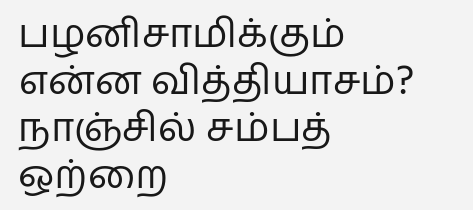பழனிசாமிக்கும் என்ன வித்தியாசம்? நாஞ்சில் சம்பத் ஒற்றை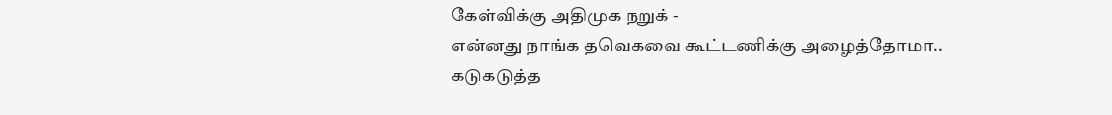கேள்விக்கு அதிமுக நறுக் -
என்னது நாங்க தவெகவை கூட்டணிக்கு அழைத்தோமா.. கடுகடுத்த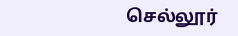செல்லூர்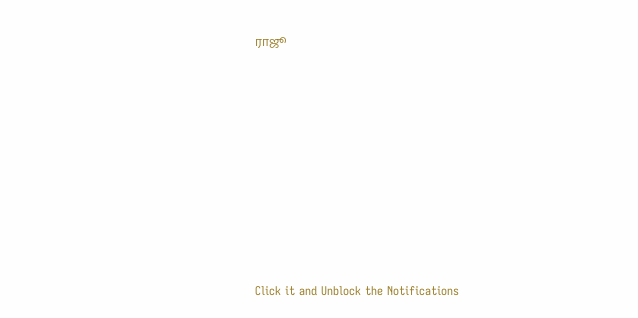ராஜூ












Click it and Unblock the Notifications